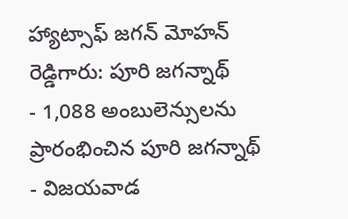హ్యాట్సాఫ్ జగన్ మోహన్ రెడ్డిగారు: పూరి జగన్నాథ్
- 1,088 అంబులెన్సులను ప్రారంభించిన పూరి జగన్నాథ్
- విజయవాడ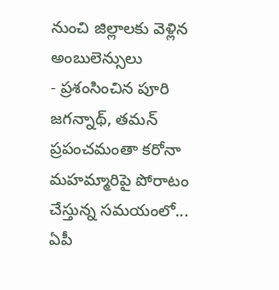నుంచి జిల్లాలకు వెళ్లిన అంబులెన్సులు
- ప్రశంసించిన పూరి జగన్నాథ్, తమన్
ప్రపంచమంతా కరోనా మహమ్మారిపై పోరాటం చేస్తున్న సమయంలో... ఏపీ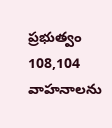ప్రభుత్వం 108,104 వాహనాలను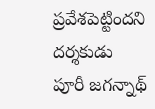ప్రవేశపెట్టిందని దర్శకుడు పూరీ జగన్నాథ్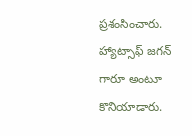ప్రశంసించారు. హ్యాట్సాఫ్ జగన్ గారూ అంటూ కొనియాడారు.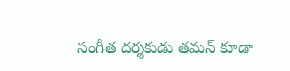సంగీత దర్శకుడు తమన్ కూడా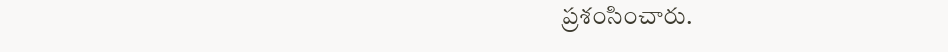ప్రశంసించారు.